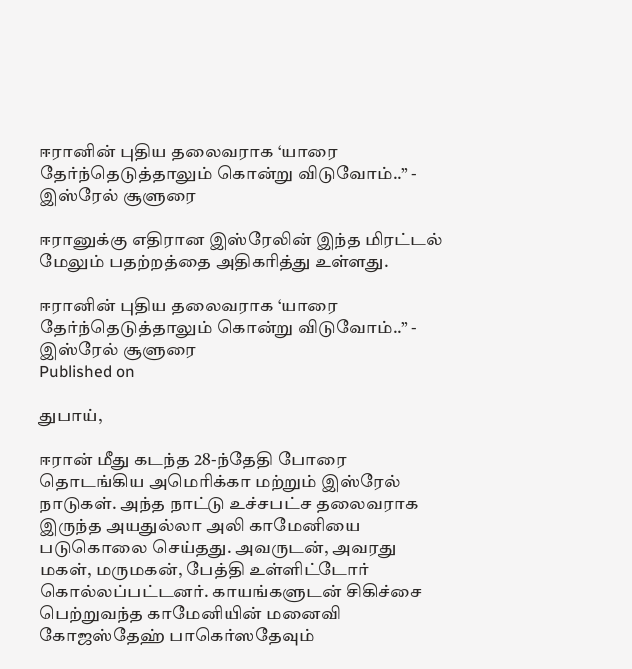ஈரானின் புதிய தலைவராக ‘யாரை தேர்ந்தெடுத்தாலும் கொன்று விடுவோம்..” - இஸ்ரேல் சூளுரை

ஈரானுக்கு எதிரான இஸ்ரேலின் இந்த மிரட்டல் மேலும் பதற்றத்தை அதிகரித்து உள்ளது.

ஈரானின் புதிய தலைவராக ‘யாரை தேர்ந்தெடுத்தாலும் கொன்று விடுவோம்..” - இஸ்ரேல் சூளுரை
Published on

துபாய்,

ஈரான் மீது கடந்த 28-ந்தேதி போரை தொடங்கிய அமெரிக்கா மற்றும் இஸ்ரேல் நாடுகள். அந்த நாட்டு உச்சபட்ச தலைவராக இருந்த அயதுல்லா அலி காமேனியை படுகொலை செய்தது. அவருடன், அவரது மகள், மருமகன், பேத்தி உள்ளிட்டோர் கொல்லப்பட்டனர். காயங்களுடன் சிகிச்சை பெற்றுவந்த காமேனியின் மனைவி கோஜஸ்தேஹ் பாகெர்ஸதேவும்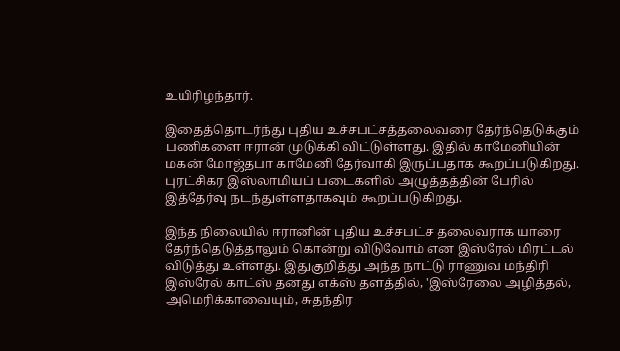உயிரிழந்தார்.

இதைத்தொடர்ந்து புதிய உச்சபட்சத்தலைவரை தேர்ந்தெடுக்கும் பணிகளை ஈரான் முடுக்கி விட்டுள்ளது. இதில் காமேனியின் மகன் மோஜ்தபா காமேனி தேர்வாகி இருப்பதாக கூறப்படுகிறது. புரட்சிகர இஸ்லாமியப் படைகளில் அழுத்தத்தின் பேரில் இத்தேர்வு நடந்துள்ளதாகவும் கூறப்படுகிறது.

இந்த நிலையில் ஈரானின் புதிய உச்சபட்ச தலைவராக யாரை தேர்ந்தெடுத்தாலும் கொன்று விடுவோம் என இஸ்ரேல் மிரட்டல் விடுத்து உள்ளது. இதுகுறித்து அந்த நாட்டு ராணுவ மந்திரி இஸ்ரேல் காட்ஸ் தனது எக்ஸ் தளத்தில், 'இஸ்ரேலை அழித்தல், அமெரிக்காவையும், சுதந்திர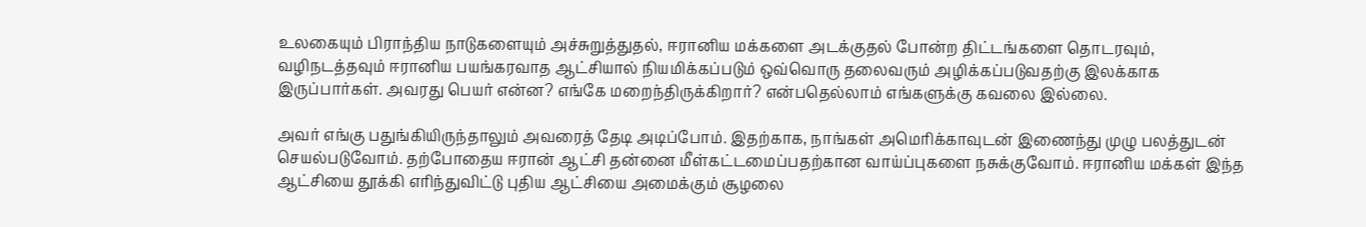உலகையும் பிராந்திய நாடுகளையும் அச்சுறுத்துதல், ஈரானிய மக்களை அடக்குதல் போன்ற திட்டங்களை தொடரவும், வழிநடத்தவும் ஈரானிய பயங்கரவாத ஆட்சியால் நியமிக்கப்படும் ஒவ்வொரு தலைவரும் அழிக்கப்படுவதற்கு இலக்காக இருப்பார்கள். அவரது பெயர் என்ன? எங்கே மறைந்திருக்கிறார்? என்பதெல்லாம் எங்களுக்கு கவலை இல்லை.

அவர் எங்கு பதுங்கியிருந்தாலும் அவரைத் தேடி அடிப்போம். இதற்காக, நாங்கள் அமெரிக்காவுடன் இணைந்து முழு பலத்துடன் செயல்படுவோம். தற்போதைய ஈரான் ஆட்சி தன்னை மீள்கட்டமைப்பதற்கான வாய்ப்புகளை நசுக்குவோம். ஈரானிய மக்கள் இந்த ஆட்சியை தூக்கி எரிந்துவிட்டு புதிய ஆட்சியை அமைக்கும் சூழலை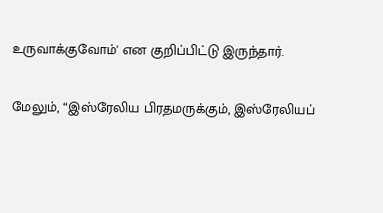உருவாக்குவோம்' என குறிப்பிட்டு இருந்தார்.

மேலும், “இஸ்ரேலிய பிரதமருக்கும், இஸ்ரேலியப்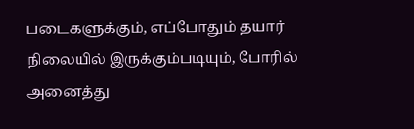படைகளுக்கும், எப்போதும் தயார் நிலையில் இருக்கும்படியும், போரில் அனைத்து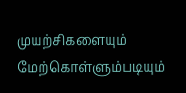முயற்சிகளையும் மேற்கொள்ளும்படியும்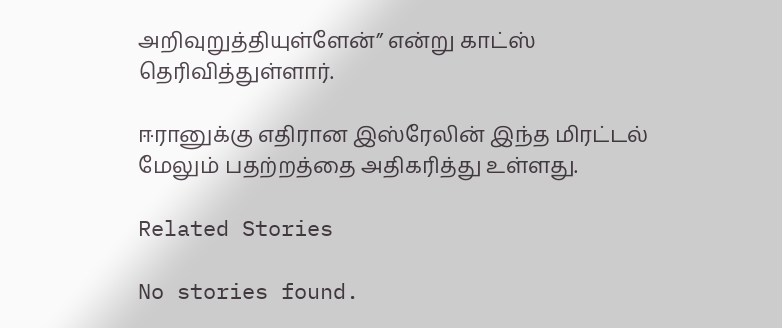அறிவுறுத்தியுள்ளேன்” என்று காட்ஸ் தெரிவித்துள்ளார்.

ஈரானுக்கு எதிரான இஸ்ரேலின் இந்த மிரட்டல் மேலும் பதற்றத்தை அதிகரித்து உள்ளது.

Related Stories

No stories found.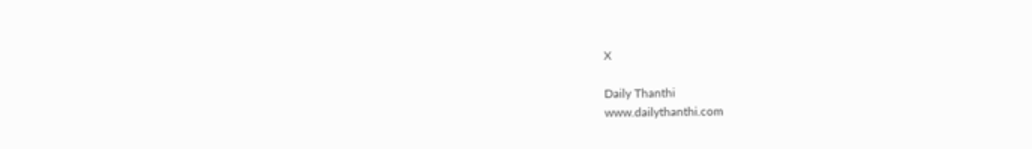X

Daily Thanthi
www.dailythanthi.com